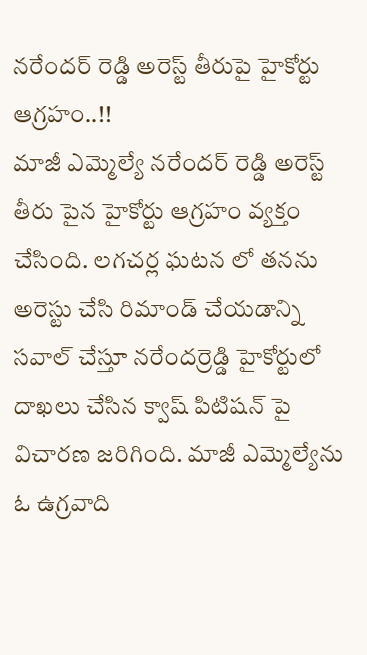నరేందర్ రెడ్డి అరెస్ట్ తీరుపై హైకోర్టు ఆగ్రహం..!!
మాజీ ఎమ్మెల్యే నరేందర్ రెడ్డి అరెస్ట్ తీరు పైన హైకోర్టు ఆగ్రహం వ్యక్తం చేసింది. లగచర్ల ఘటన లో తనను అరెస్టు చేసి రిమాండ్ చేయడాన్ని సవాల్ చేస్తూ నరేందర్రెడ్డి హైకోర్టులో దాఖలు చేసిన క్వాష్ పిటిషన్ పై విచారణ జరిగింది. మాజీ ఎమ్మెల్యేను ఓ ఉగ్రవాది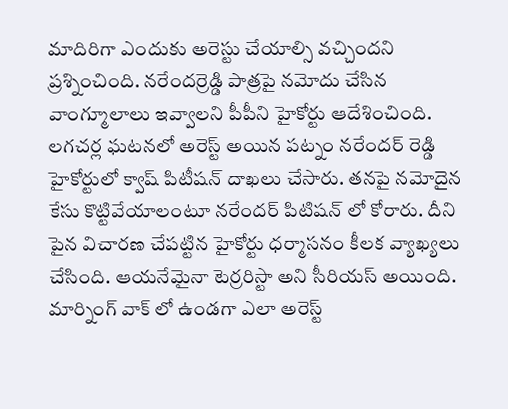మాదిరిగా ఎందుకు అరెస్టు చేయాల్సి వచ్చిందని ప్రశ్నించింది. నరేందర్రెడ్డి పాత్రపై నమోదు చేసిన వాంగ్మూలాలు ఇవ్వాలని పీపీని హైకోర్టు ఆదేశించింది.
లగచర్ల ఘటనలో అరెస్ట్ అయిన పట్నం నరేందర్ రెడ్డి హైకోర్టులో క్వాష్ పిటీషన్ దాఖలు చేసారు. తనపై నమోదైన కేసు కొట్టివేయాలంటూ నరేందర్ పిటిషన్ లో కోరారు. దీని పైన విచారణ చేపట్టిన హైకోర్టు ధర్మాసనం కీలక వ్యాఖ్యలు చేసింది. ఆయనేమైనా టెర్రరిస్టా అని సీరియస్ అయింది. మార్నింగ్ వాక్ లో ఉండగా ఎలా అరెస్ట్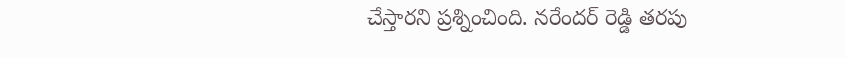చేస్తారని ప్రశ్నించింది. నరేందర్ రెడ్డి తరపు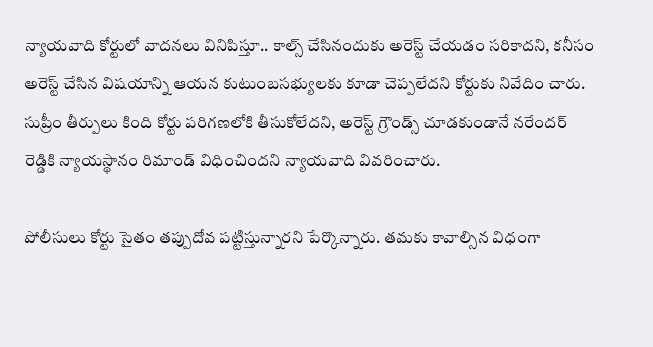న్యాయవాది కోర్టులో వాదనలు వినిపిస్తూ.. కాల్స్ చేసినందుకు అరెస్ట్ చేయడం సరికాదని, కనీసం అరెస్ట్ చేసిన విషయాన్ని ఆయన కుటుంబసభ్యులకు కూడా చెప్పలేదని కోర్టుకు నివేదిం చారు. సుప్రీం తీర్పులు కింది కోర్టు పరిగణలోకి తీసుకోలేదని, అరెస్ట్ గ్రౌండ్స్ చూడకుండానే నరేందర్ రెడ్డికి న్యాయస్థానం రిమాండ్ విధించిందని న్యాయవాది వివరించారు.

పోలీసులు కోర్టు సైతం తప్పుదోవ పట్టిస్తున్నారని పేర్కొన్నారు. తమకు కావాల్సిన విధంగా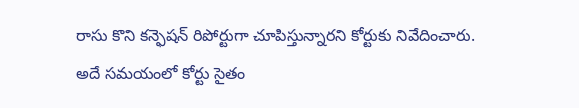రాసు కొని కన్ఫెషన్ రిపోర్టుగా చూపిస్తున్నారని కోర్టుకు నివేదించారు. అదే సమయంలో కోర్టు సైతం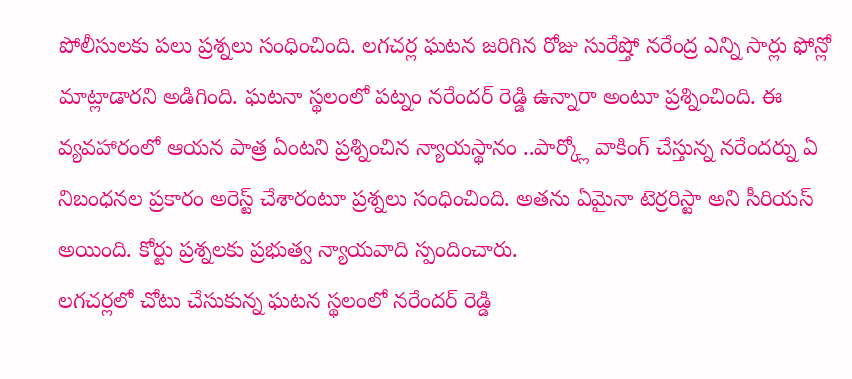పోలీసులకు పలు ప్రశ్నలు సంధించింది. లగచర్ల ఘటన జరిగిన రోజు సురేష్తో నరేంద్ర ఎన్ని సార్లు ఫోన్లో మాట్లాడారని అడిగింది. ఘటనా స్థలంలో పట్నం నరేందర్ రెడ్డి ఉన్నారా అంటూ ప్రశ్నించింది. ఈ వ్యవహారంలో ఆయన పాత్ర ఏంటని ప్రశ్నించిన న్యాయస్థానం ..పార్క్లో వాకింగ్ చేస్తున్న నరేందర్ను ఏ నిబంధనల ప్రకారం అరెస్ట్ చేశారంటూ ప్రశ్నలు సంధించింది. అతను ఏమైనా టెర్రరిస్టా అని సీరియస్ అయింది. కోర్టు ప్రశ్నలకు ప్రభుత్వ న్యాయవాది స్పందించారు.
లగచర్లలో చోటు చేసుకున్న ఘటన స్థలంలో నరేందర్ రెడ్డి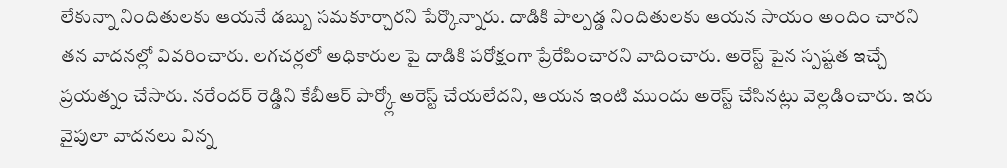లేకున్నా నిందితులకు ఆయనే డబ్బు సమకూర్చారని పేర్కొన్నారు. దాడికి పాల్పడ్డ నిందితులకు ఆయన సాయం అందిం చారని తన వాదనల్లో వివరించారు. లగచర్లలో అధికారుల పై దాడికి పరోక్షంగా ప్రేరేపించారని వాదించారు. అరెస్ట్ పైన స్పష్టత ఇచ్చే ప్రయత్నం చేసారు. నరేందర్ రెడ్డిని కేబీఆర్ పార్క్లో అరెస్ట్ చేయలేదని, ఆయన ఇంటి ముందు అరెస్ట్ చేసినట్లు వెల్లడించారు. ఇరు వైపులా వాదనలు విన్న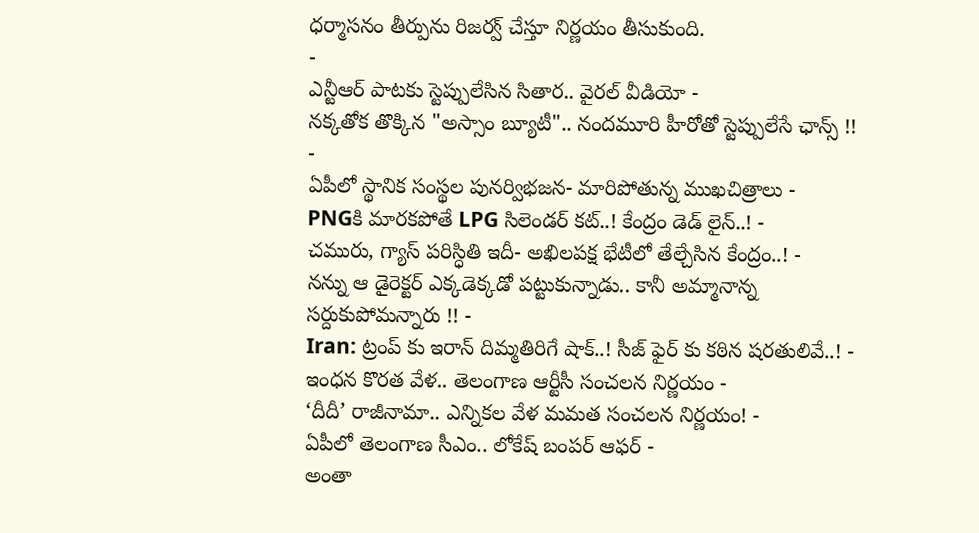ధర్మాసనం తీర్పును రిజర్వ్ చేస్తూ నిర్ణయం తీసుకుంది.
-
ఎన్టీఆర్ పాటకు స్టెప్పులేసిన సితార.. వైరల్ వీడియో -
నక్కతోక తొక్కిన "అస్సాం బ్యూటీ".. నందమూరి హీరోతో స్టెప్పులేసే ఛాన్స్ !! -
ఏపీలో స్థానిక సంస్థల పునర్విభజన- మారిపోతున్న ముఖచిత్రాలు -
PNGకి మారకపోతే LPG సిలెండర్ కట్..! కేంద్రం డెడ్ లైన్..! -
చమురు, గ్యాస్ పరిస్ధితి ఇదీ- అఖిలపక్ష భేటీలో తేల్చేసిన కేంద్రం..! -
నన్ను ఆ డైరెక్టర్ ఎక్కడెక్కడో పట్టుకున్నాడు.. కానీ అమ్మానాన్న సర్దుకుపోమన్నారు !! -
Iran: ట్రంప్ కు ఇరాన్ దిమ్మతిరిగే షాక్..! సీజ్ ఫైర్ కు కఠిన షరతులివే..! -
ఇంధన కొరత వేళ.. తెలంగాణ ఆర్టీసీ సంచలన నిర్ణయం -
‘దీదీ’ రాజీనామా.. ఎన్నికల వేళ మమత సంచలన నిర్ణయం! -
ఏపీలో తెలంగాణ సీఎం.. లోకేష్ బంపర్ ఆఫర్ -
అంతా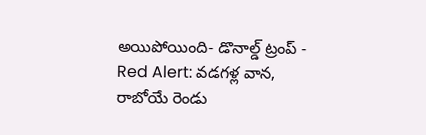అయిపోయింది- డొనాల్డ్ ట్రంప్ -
Red Alert: వడగళ్ల వాన, రాబోయే రెండు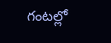గంటల్లో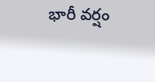భారీ వర్షం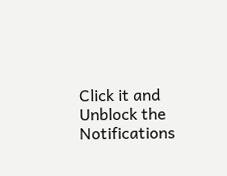Click it and Unblock the Notifications